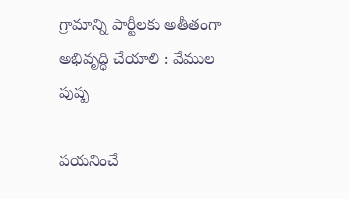గ్రామాన్ని పార్టీలకు అతీతంగా అభివృద్ధి చేయాలి : వేముల పుష్ప

పయనించే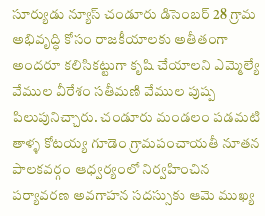సూర్యుడు న్యూస్ చండూరు డిసెంబర్ 28 గ్రామ అభివృద్ధి కోసం రాజకీయాలకు అతీతంగా అందరూ కలిసికట్టుగా కృషి చేయాలని ఎమ్మెల్యే వేముల వీరేశం సతీమణి వేముల పుష్ప పిలుపునిచ్చారు. చండూరు మండలం పడమటి తాళ్ళ కోటయ్య గూడెం గ్రామపంచాయతీ నూతన పాలకవర్గం ఆధ్వర్యంలో నిర్వహించిన పర్యావరణ అవగాహన సదస్సుకు ఆమె ముఖ్య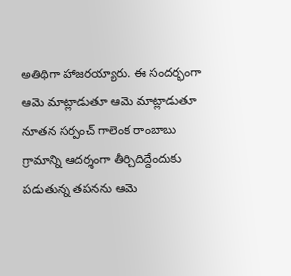అతిథిగా హాజరయ్యారు. ఈ సందర్భంగా ఆమె మాట్లాడుతూ ఆమె మాట్లాడుతూ నూతన సర్పంచ్ గాలెంక రాంబాబు గ్రామాన్ని ఆదర్శంగా తీర్చిదిద్దేందుకు పడుతున్న తపనను ఆమె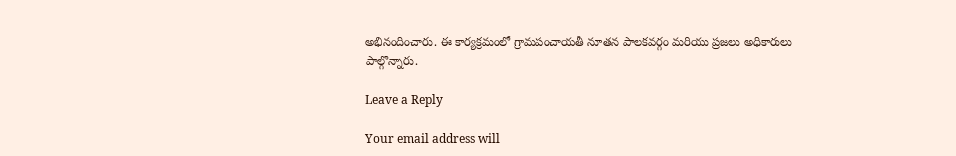అభినందించారు. ఈ కార్యక్రమంలో గ్రామపంచాయతీ నూతన పాలకవర్గం మరియు ప్రజలు అధికారులు పాల్గొన్నారు.

Leave a Reply

Your email address will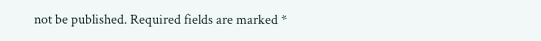not be published. Required fields are marked *